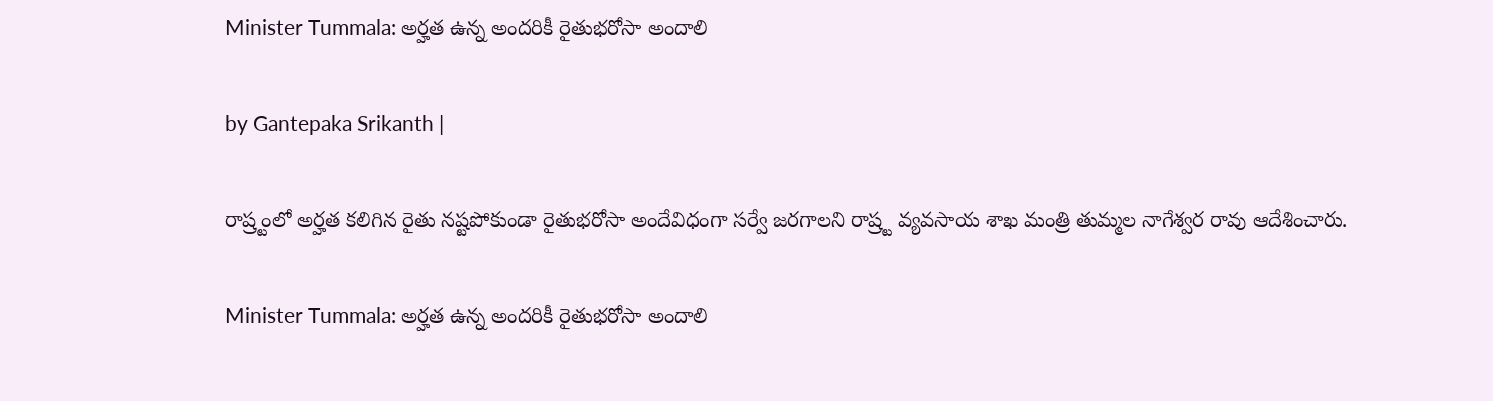Minister Tummala: అర్హత ఉన్న అందరికీ రైతుభరోసా అందాలి

by Gantepaka Srikanth |

రాష్ర్టంలో అర్హత కలిగిన రైతు నష్టపోకుండా రైతుభరోసా అందేవిధంగా సర్వే జరగాలని రాష్ర్ట వ్యవసాయ శాఖ మంత్రి తుమ్మల నాగేశ్వర రావు ఆదేశించారు.

Minister Tummala: అర్హత ఉన్న అందరికీ రైతుభరోసా అందాలి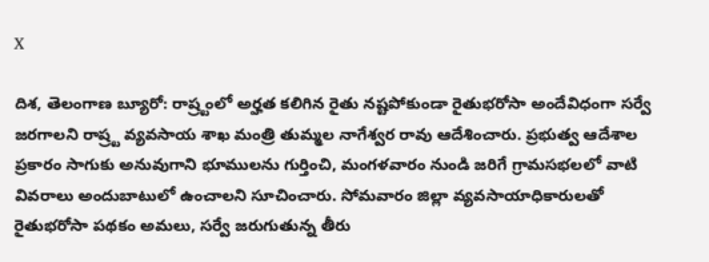X

దిశ, తెలంగాణ బ్యూరో: రాష్ర్టంలో అర్హత కలిగిన రైతు నష్టపోకుండా రైతుభరోసా అందేవిధంగా సర్వే జరగాలని రాష్ర్ట వ్యవసాయ శాఖ మంత్రి తుమ్మల నాగేశ్వర రావు ఆదేశించారు. ప్రభుత్వ ఆదేశాల ప్రకారం సాగుకు అనువుగాని భూములను గుర్తించి, మంగళవారం నుండి జరిగే గ్రామసభలలో వాటి వివరాలు అందుబాటులో ఉంచాలని సూచించారు. సోమవారం జిల్లా వ్యవసాయాధికారులతో రైతుభరోసా పథకం అమలు, సర్వే జరుగుతున్న తీరు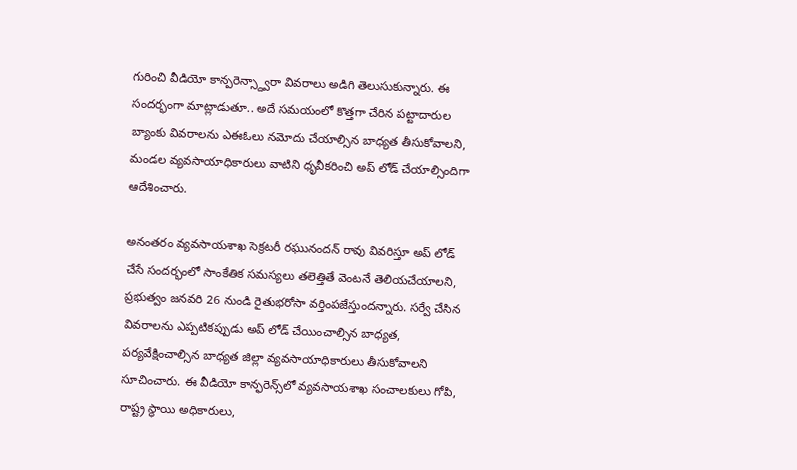గురించి వీడియో కాన్పరెన్స్ద్వారా వివరాలు అడిగి తెలుసుకున్నారు. ఈ సందర్భంగా మాట్లాడుతూ.. అదే సమయంలో కొత్తగా చేరిన పట్టాదారుల బ్యాంకు వివరాలను ఎఈఓలు నమోదు చేయాల్సిన బాధ్యత తీసుకోవాలని, మండల వ్యవసాయాధికారులు వాటిని ధృవీకరించి అప్ లోడ్ చేయాల్సిందిగా ఆదేశించారు.

అనంతరం వ్యవసాయశాఖ సెక్రటరీ రఘునందన్ రావు వివరిస్తూ అప్ లోడ్ చేసే సందర్భంలో సాంకేతిక సమస్యలు తలెత్తితే వెంటనే తెలియచేయాలని, ప్రభుత్వం జనవరి 26 నుండి రైతుభరోసా వర్తింపజేస్తుందన్నారు. సర్వే చేసిన వివరాలను ఎప్పటికప్పుడు అప్ లోడ్ చేయించాల్సిన బాధ్యత, పర్యవేక్షించాల్సిన బాధ్యత జిల్లా వ్యవసాయాధికారులు తీసుకోవాలని సూచించారు. ఈ వీడియో కాన్ఫరెన్స్‌లో వ్యవసాయశాఖ సంచాలకులు గోపి, రాష్ట్ర స్థాయి అధికారులు,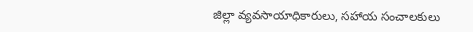జిల్లా వ్యవసాయాధికారులు, సహాయ సంచాలకులు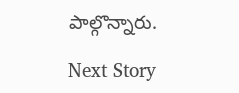పాల్గొన్నారు.

Next Story